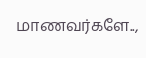மாணவர்களே..,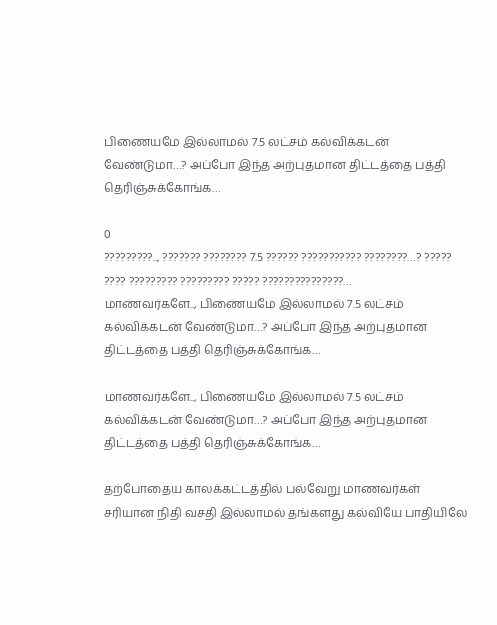பிணையமே இல்லாமல் 7.5 லட்சம் கல்விக்கடன் வேண்டுமா…? அப்போ இந்த அற்புதமான திட்டத்தை பத்தி தெரிஞ்சுக்கோங்க…

0
?????????.., ??????? ???????? 7.5 ?????? ??????????? ????????…? ????? ???? ????????? ????????? ????? ???????????????…
மாணவர்களே.., பிணையமே இல்லாமல் 7.5 லட்சம் கல்விக்கடன் வேண்டுமா…? அப்போ இந்த அற்புதமான திட்டத்தை பத்தி தெரிஞ்சுக்கோங்க…

மாணவர்களே.., பிணையமே இல்லாமல் 7.5 லட்சம் கல்விக்கடன் வேண்டுமா…? அப்போ இந்த அற்புதமான திட்டத்தை பத்தி தெரிஞ்சுக்கோங்க…

தற்போதைய காலக்கட்டத்தில் பல்வேறு மாணவர்கள் சரியான நிதி வசதி இல்லாமல் தங்களது கல்வியே பாதியிலே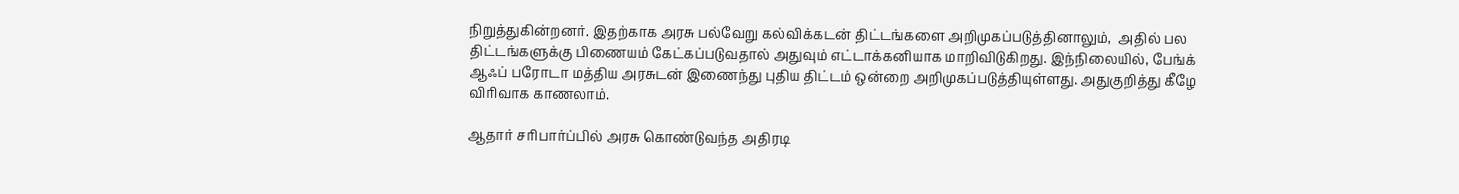நிறுத்துகின்றனர். இதற்காக அரசு பல்வேறு கல்விக்கடன் திட்டங்களை அறிமுகப்படுத்தினாலும்,  அதில் பல திட்டங்களுக்கு பிணையம் கேட்கப்படுவதால் அதுவும் எட்டாக்கனியாக மாறிவிடுகிறது. இந்நிலையில், பேங்க் ஆஃப் பரோடா மத்திய அரசுடன் இணைந்து புதிய திட்டம் ஒன்றை அறிமுகப்படுத்தியுள்ளது. அதுகுறித்து கீழே விரிவாக காணலாம்.

ஆதார் சரிபார்ப்பில் அரசு கொண்டுவந்த அதிரடி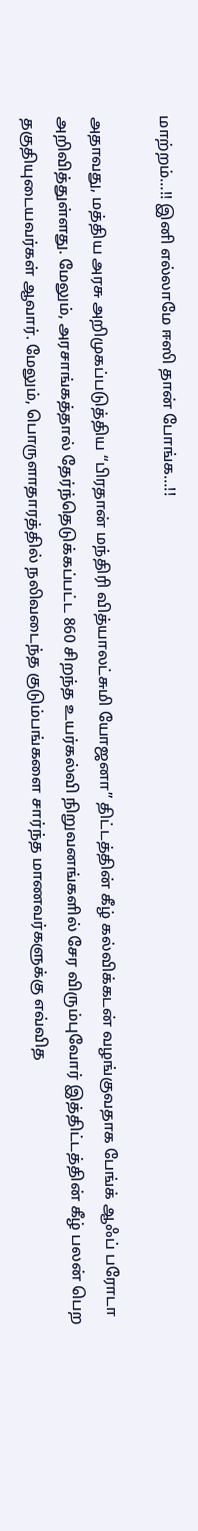மாற்றம்…!! இனி எல்லாமே ஈஸி தான் போங்க…!!

அதாவது, மத்திய அரசு அறிமுகப்படுத்திய “பிரதான் மந்திரி வித்யாலட்சுமி யோஜனா” திட்டத்தின் கீழ் கல்விக்கடன் வழங்குவதாக பேங்க் ஆஃப் பரோடா அறிவித்துள்ளது. மேலும், அரசாங்கத்தால் தேர்ந்தெடுக்கப்பட்ட 860 சிறந்த உயர்கல்வி நிறுவனங்களில் சேர விரும்புவோர் இத்திட்டத்தின் கீழ் பலன் பெற தகுதியுடையவர்கள் ஆவார். மேலும், பொருளாதாரத்தில் நலிவடைந்த குடும்பங்களை சார்ந்த மாணவர்களுக்கு எவ்வித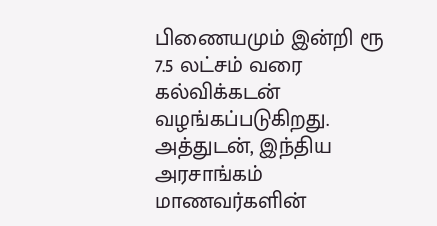பிணையமும் இன்றி ரூ 7.5 லட்சம் வரை கல்விக்கடன் வழங்கப்படுகிறது. அத்துடன், இந்திய அரசாங்கம் மாணவர்களின்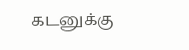கடனுக்கு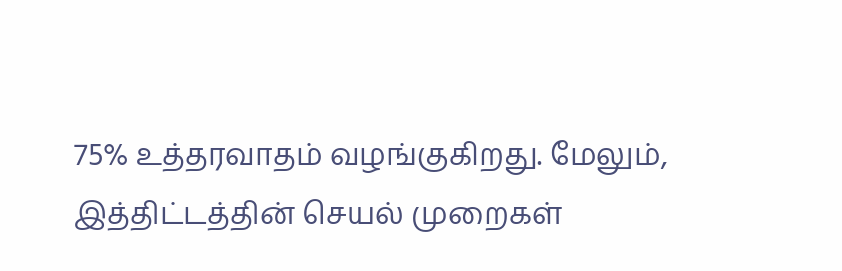75% உத்தரவாதம் வழங்குகிறது. மேலும், இத்திட்டத்தின் செயல் முறைகள்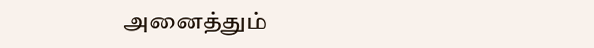அனைத்தும்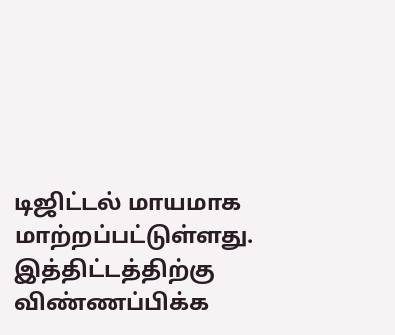டிஜிட்டல் மாயமாக மாற்றப்பட்டுள்ளது. இத்திட்டத்திற்கு விண்ணப்பிக்க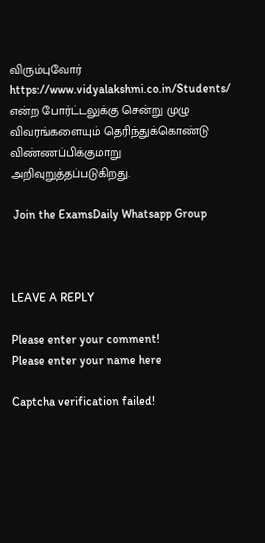விரும்புவோர் https://www.vidyalakshmi.co.in/Students/ என்ற போர்ட்டலுக்கு சென்று முழு விவரங்களையும் தெரிந்துக்கொண்டு விண்ணப்பிக்குமாறு அறிவுறுத்தப்படுகிறது.

 Join the ExamsDaily Whatsapp Group



LEAVE A REPLY

Please enter your comment!
Please enter your name here

Captcha verification failed!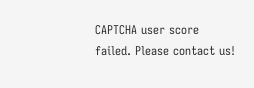CAPTCHA user score failed. Please contact us!